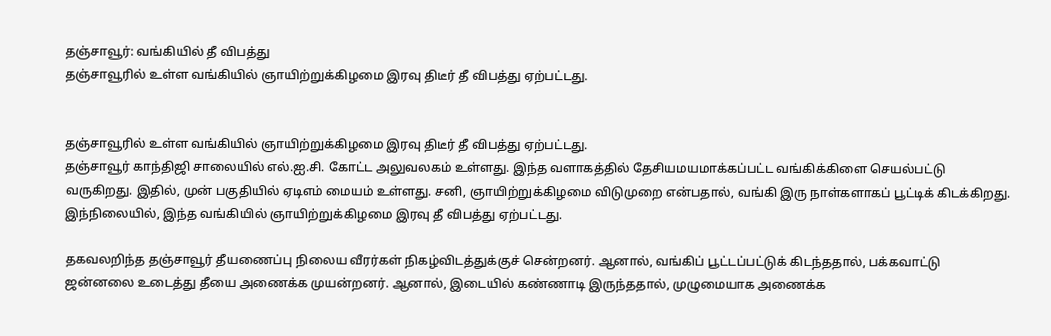தஞ்சாவூர்: வங்கியில் தீ விபத்து
தஞ்சாவூரில் உள்ள வங்கியில் ஞாயிற்றுக்கிழமை இரவு திடீர் தீ விபத்து ஏற்பட்டது.


தஞ்சாவூரில் உள்ள வங்கியில் ஞாயிற்றுக்கிழமை இரவு திடீர் தீ விபத்து ஏற்பட்டது.
தஞ்சாவூர் காந்திஜி சாலையில் எல்.ஐ.சி. கோட்ட அலுவலகம் உள்ளது. இந்த வளாகத்தில் தேசியமயமாக்கப்பட்ட வங்கிக்கிளை செயல்பட்டு வருகிறது. இதில், முன் பகுதியில் ஏடிஎம் மையம் உள்ளது. சனி, ஞாயிற்றுக்கிழமை விடுமுறை என்பதால், வங்கி இரு நாள்களாகப் பூட்டிக் கிடக்கிறது. இந்நிலையில், இந்த வங்கியில் ஞாயிற்றுக்கிழமை இரவு தீ விபத்து ஏற்பட்டது.

தகவலறிந்த தஞ்சாவூர் தீயணைப்பு நிலைய வீரர்கள் நிகழ்விடத்துக்குச் சென்றனர். ஆனால், வங்கிப் பூட்டப்பட்டுக் கிடந்ததால், பக்கவாட்டு ஜன்னலை உடைத்து தீயை அணைக்க முயன்றனர். ஆனால், இடையில் கண்ணாடி இருந்ததால், முழுமையாக அணைக்க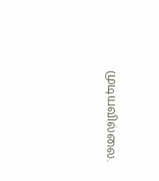முடியவில்லை.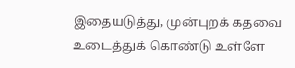இதையடுத்து, முன்புறக் கதவை உடைத்துக் கொண்டு உள்ளே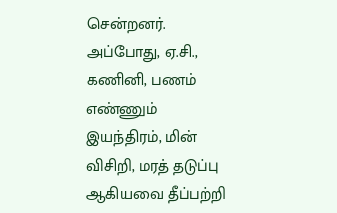சென்றனர்.
அப்போது, ஏ.சி., கணினி, பணம் எண்ணும் இயந்திரம், மின் விசிறி, மரத் தடுப்பு ஆகியவை தீப்பற்றி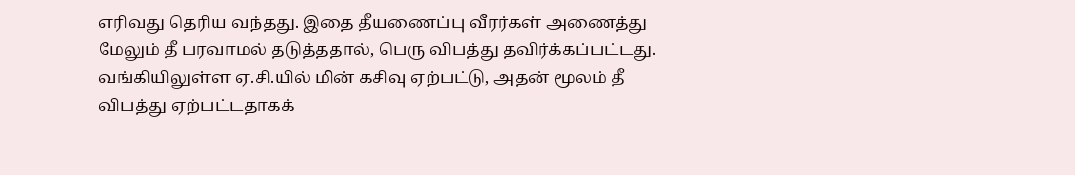எரிவது தெரிய வந்தது. இதை தீயணைப்பு வீரர்கள் அணைத்து மேலும் தீ பரவாமல் தடுத்ததால், பெரு விபத்து தவிர்க்கப்பட்டது. வங்கியிலுள்ள ஏ.சி.யில் மின் கசிவு ஏற்பட்டு, அதன் மூலம் தீ விபத்து ஏற்பட்டதாகக்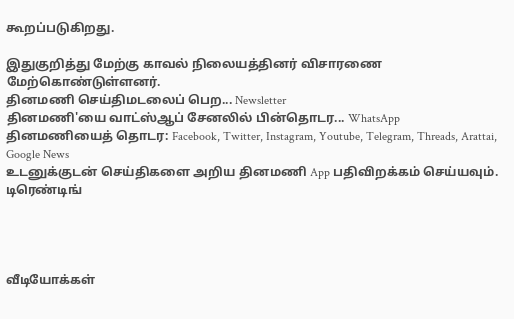கூறப்படுகிறது.

இதுகுறித்து மேற்கு காவல் நிலையத்தினர் விசாரணை மேற்கொண்டுள்ளனர்.
தினமணி செய்திமடலைப் பெற... Newsletter
தினமணி'யை வாட்ஸ்ஆப் சேனலில் பின்தொடர... WhatsApp
தினமணியைத் தொடர: Facebook, Twitter, Instagram, Youtube, Telegram, Threads, Arattai, Google News
உடனுக்குடன் செய்திகளை அறிய தினமணி App பதிவிறக்கம் செய்யவும்.
டிரெண்டிங்




வீடியோக்கள்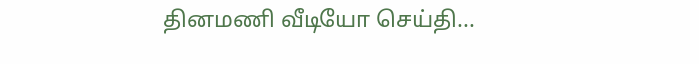தினமணி வீடியோ செய்தி...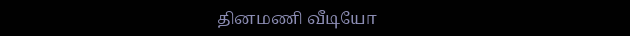தினமணி வீடியோ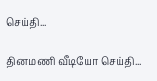செய்தி...

தினமணி வீடியோ செய்தி...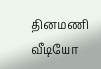தினமணி வீடியோ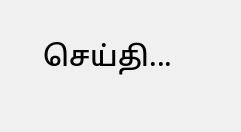செய்தி...